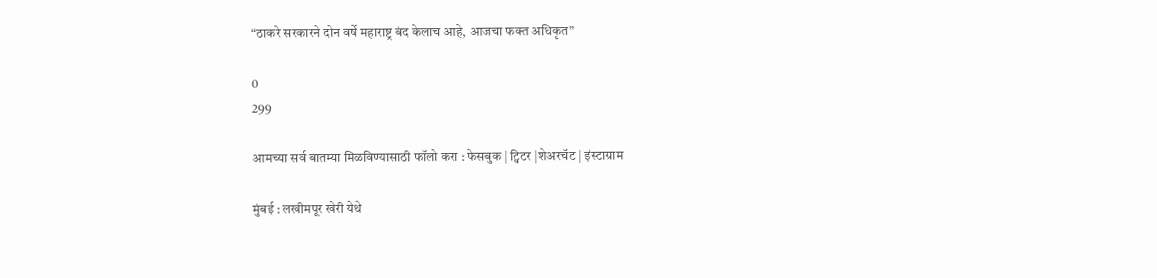“ठाकरे सरकारने दोन वर्षे महाराष्ट्र बंद केलाच आहे, आजचा फक्त अधिकृत”

0
299

आमच्या सर्व बातम्या मिळविण्यासाठी फॉलो करा : फेसबुक | ट्विटर |शेअरचॅट | इंस्टाग्राम

मुंबई : लखीमपूर खेरी येथे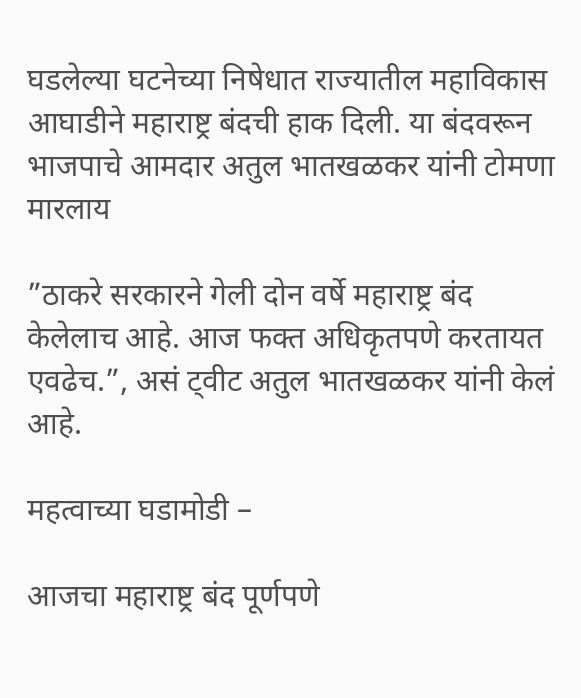घडलेल्या घटनेच्या निषेधात राज्यातील महाविकास आघाडीने महाराष्ट्र बंदची हाक दिली. या बंदवरून भाजपाचे आमदार अतुल भातखळकर यांनी टोमणा मारलाय

”ठाकरे सरकारने गेली दोन वर्षे महाराष्ट्र बंद केलेलाच आहे. आज फक्त अधिकृतपणे करतायत एवढेच.”, असं ट्वीट अतुल भातखळकर यांनी केलं आहे.

महत्वाच्या घडामोडी –

आजचा महाराष्ट्र बंद पूर्णपणे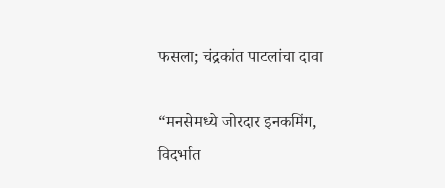फसला; चंद्रकांत पाटलांचा दावा

“मनसेमध्ये जोरदार इनकमिंग, विदर्भात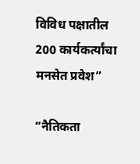विविध पक्षातील 200 कार्यकर्त्यांचा मनसेत प्रवेश”

“नैतिकता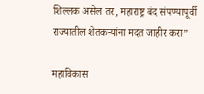शिल्लक असेल तर, महाराष्ट्र बंद संपण्यापूर्वी राज्यातील शेतकऱ्यांना मदत जाहीर करा”

महाविकास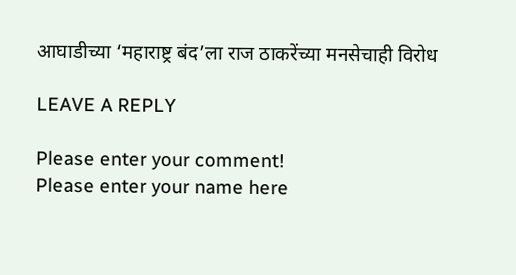आघाडीच्या ‘महाराष्ट्र बंद’ला राज ठाकरेंच्या मनसेचाही विरोध

LEAVE A REPLY

Please enter your comment!
Please enter your name here